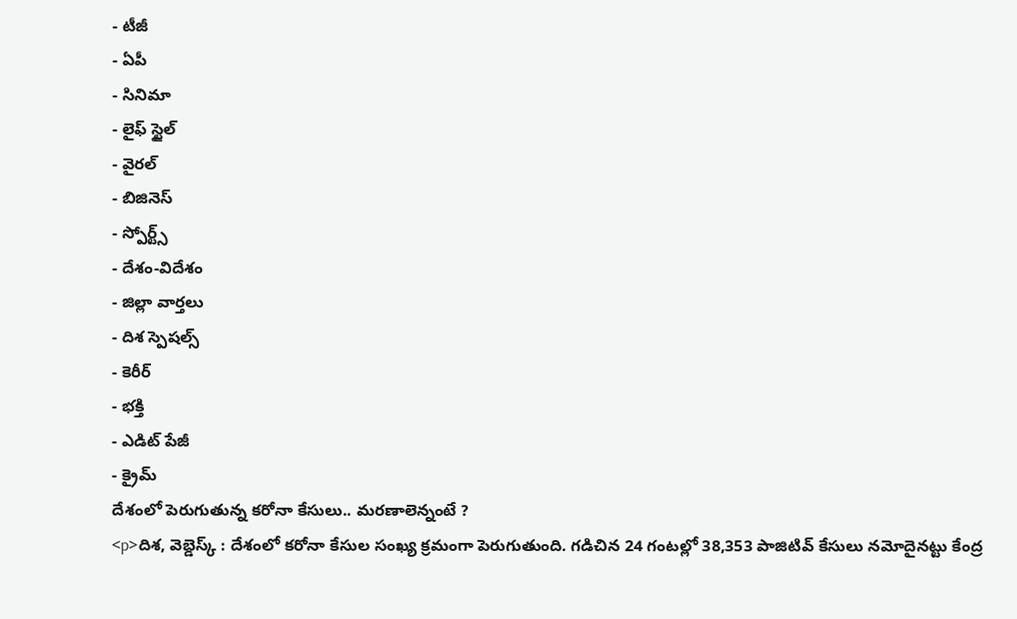- టీజీ
- ఏపీ
- సినిమా
- లైఫ్ స్టైల్
- వైరల్
- బిజినెస్
- స్పోర్ట్స్
- దేశం-విదేశం
- జిల్లా వార్తలు
- దిశ స్పెషల్స్
- కెరీర్
- భక్తి
- ఎడిట్ పేజీ
- క్రైమ్
దేశంలో పెరుగుతున్న కరోనా కేసులు.. మరణాలెన్నంటే ?
<p>దిశ, వెబ్డెస్క్ : దేశంలో కరోనా కేసుల సంఖ్య క్రమంగా పెరుగుతుంది. గడిచిన 24 గంటల్లో 38,353 పాజిటివ్ కేసులు నమోదైనట్టు కేంద్ర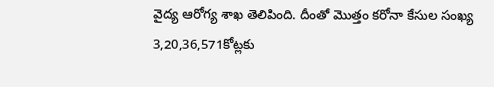వైద్య ఆరోగ్య శాఖ తెలిపింది. దీంతో మొత్తం కరోనా కేసుల సంఖ్య 3,20,36,571కోట్లకు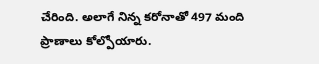చేరింది. అలాగే నిన్న కరోనాతో 497 మంది ప్రాణాలు కోల్పోయారు.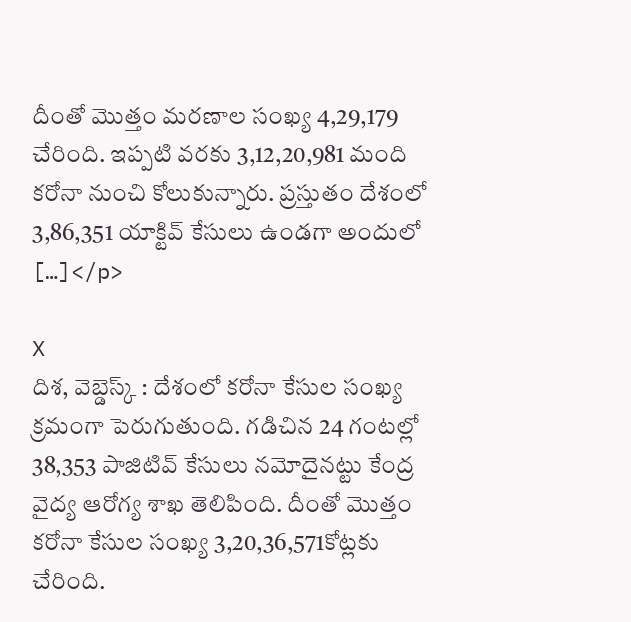దీంతో మొత్తం మరణాల సంఖ్య 4,29,179 చేరింది. ఇప్పటి వరకు 3,12,20,981 మంది కరోనా నుంచి కోలుకున్నారు. ప్రస్తుతం దేశంలో 3,86,351 యాక్టివ్ కేసులు ఉండగా అందులో […]</p>

X
దిశ, వెబ్డెస్క్ : దేశంలో కరోనా కేసుల సంఖ్య క్రమంగా పెరుగుతుంది. గడిచిన 24 గంటల్లో 38,353 పాజిటివ్ కేసులు నమోదైనట్టు కేంద్ర వైద్య ఆరోగ్య శాఖ తెలిపింది. దీంతో మొత్తం కరోనా కేసుల సంఖ్య 3,20,36,571కోట్లకు చేరింది.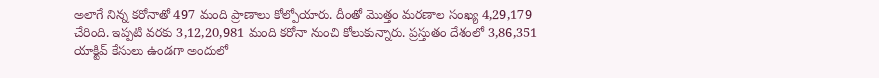అలాగే నిన్న కరోనాతో 497 మంది ప్రాణాలు కోల్పోయారు. దీంతో మొత్తం మరణాల సంఖ్య 4,29,179 చేరింది. ఇప్పటి వరకు 3,12,20,981 మంది కరోనా నుంచి కోలుకున్నారు. ప్రస్తుతం దేశంలో 3,86,351 యాక్టివ్ కేసులు ఉండగా అందులో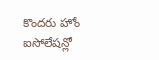కొందరు హోం ఐసోలేషన్లో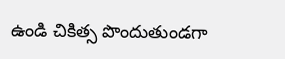ఉండి చికిత్స పొందుతుండగా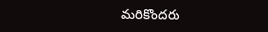మరికొందరు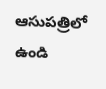ఆసుపత్రిలో ఉండి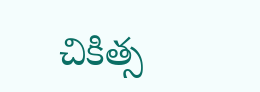చికిత్స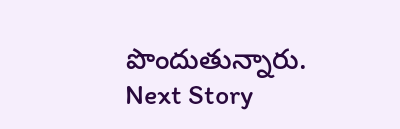పొందుతున్నారు.
Next Story